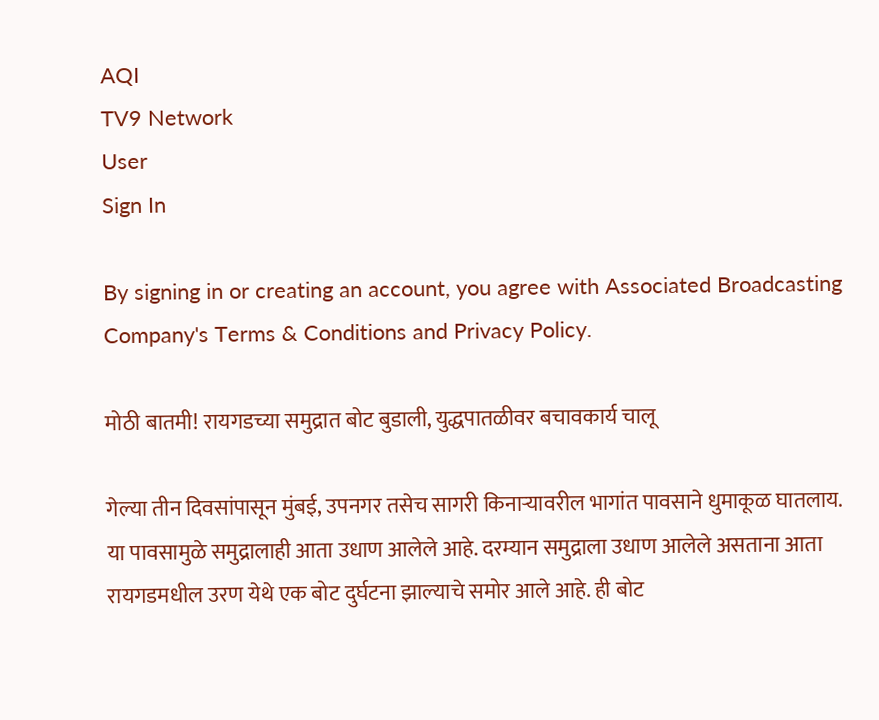AQI
TV9 Network
User
Sign In

By signing in or creating an account, you agree with Associated Broadcasting Company's Terms & Conditions and Privacy Policy.

मोठी बातमी! रायगडच्या समुद्रात बोट बुडाली, युद्धपातळीवर बचावकार्य चालू

गेल्या तीन दिवसांपासून मुंबई, उपनगर तसेच सागरी किनाऱ्यावरील भागांत पावसाने धुमाकूळ घातलाय. या पावसामुळे समुद्रालाही आता उधाण आलेले आहे. दरम्यान समुद्राला उधाण आलेले असताना आता रायगडमधील उरण येथे एक बोट दुर्घटना झाल्याचे समोर आले आहे. ही बोट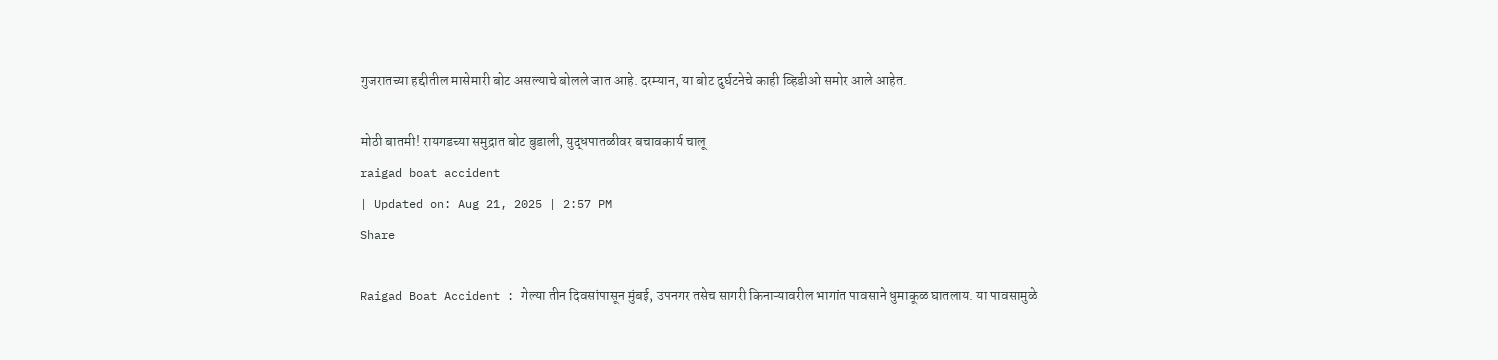गुजरातच्या हद्दीतील मासेमारी बोट असल्याचे बोलले जात आहे. दरम्यान, या बोट दुर्घटनेचे काही व्हिडीओ समोर आले आहेत.

मोठी बातमी! रायगडच्या समुद्रात बोट बुडाली, युद्धपातळीवर बचावकार्य चालू
raigad boat accident
| Updated on: Aug 21, 2025 | 2:57 PM
Share

Raigad Boat Accident : गेल्या तीन दिवसांपासून मुंबई, उपनगर तसेच सागरी किनाऱ्यावरील भागांत पावसाने धुमाकूळ घातलाय. या पावसामुळे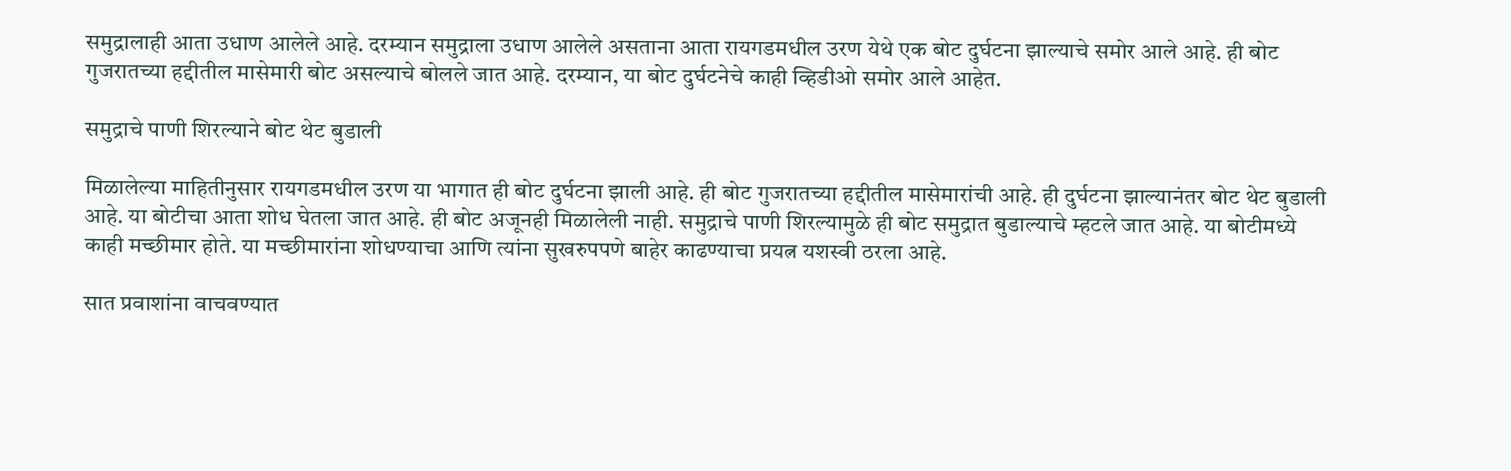समुद्रालाही आता उधाण आलेले आहे. दरम्यान समुद्राला उधाण आलेले असताना आता रायगडमधील उरण येथे एक बोट दुर्घटना झाल्याचे समोर आले आहे. ही बोट गुजरातच्या हद्दीतील मासेमारी बोट असल्याचे बोलले जात आहे. दरम्यान, या बोट दुर्घटनेचे काही व्हिडीओ समोर आले आहेत.

समुद्राचे पाणी शिरल्याने बोट थेट बुडाली

मिळालेल्या माहितीनुसार रायगडमधील उरण या भागात ही बोट दुर्घटना झाली आहे. ही बोट गुजरातच्या हद्दीतील मासेमारांची आहे. ही दुर्घटना झाल्यानंतर बोट थेट बुडाली आहे. या बोटीचा आता शोध घेतला जात आहे. ही बोट अजूनही मिळालेली नाही. समुद्राचे पाणी शिरल्यामुळे ही बोट समुद्रात बुडाल्याचे म्हटले जात आहे. या बोटीमध्ये काही मच्छीमार होते. या मच्छीमारांना शोधण्याचा आणि त्यांना सुखरुपपणे बाहेर काढण्याचा प्रयत्न यशस्वी ठरला आहे.

सात प्रवाशांना वाचवण्यात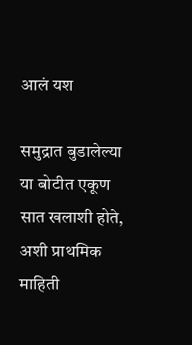आलं यश

समुद्रात बुडालेल्या या बोटीत एकूण सात खलाशी होते, अशी प्राथमिक माहिती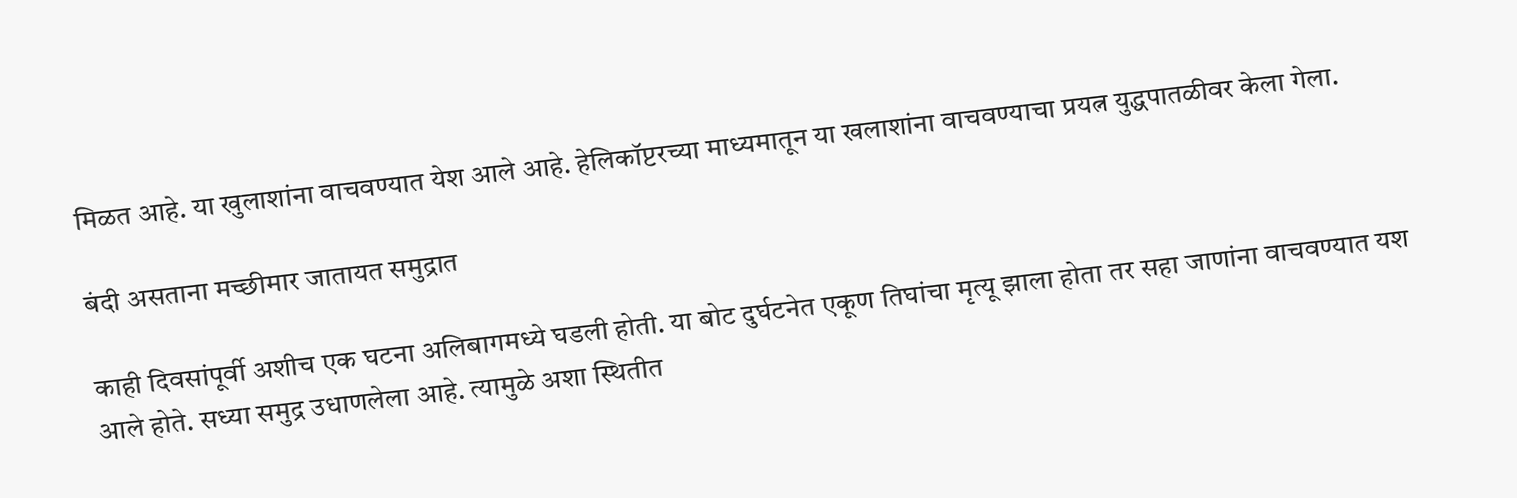मिळत आहे. या खुलाशांना वाचवण्यात येश आले आहे. हेलिकॉप्टरच्या माध्यमातून या खलाशांना वाचवण्याचा प्रयत्न युद्धपातळीवर केला गेला.

बंदी असताना मच्छीमार जातायत समुद्रात

काही दिवसांपूर्वी अशीच एक घटना अलिबागमध्ये घडली होती. या बोट दुर्घटनेत एकूण तिघांचा मृत्यू झाला होता तर सहा जाणांना वाचवण्यात यश आले होते. सध्या समुद्र उधाणलेला आहे. त्यामुळे अशा स्थितीत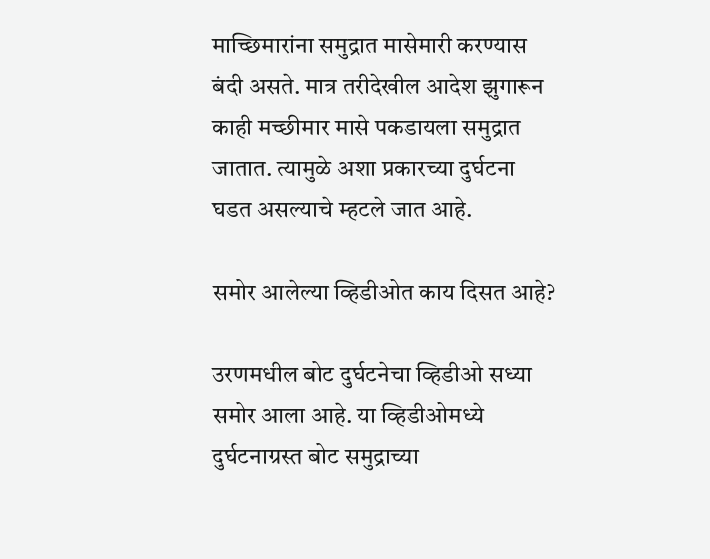माच्छिमारांना समुद्रात मासेमारी करण्यास बंदी असते. मात्र तरीदेखील आदेश झुगारून काही मच्छीमार मासे पकडायला समुद्रात जातात. त्यामुळे अशा प्रकारच्या दुर्घटना घडत असल्याचे म्हटले जात आहे.

समोर आलेल्या व्हिडीओत काय दिसत आहे?

उरणमधील बोट दुर्घटनेचा व्हिडीओ सध्या समोर आला आहे. या व्हिडीओमध्ये दुर्घटनाग्रस्त बोट समुद्राच्या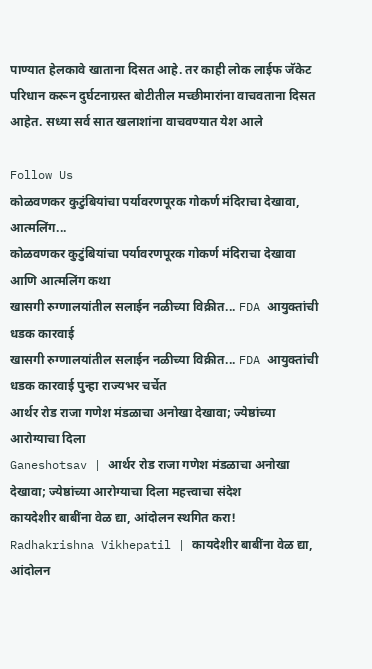पाण्यात हेलकावे खाताना दिसत आहे. तर काही लोक लाईफ जॅकेट परिधान करून दुर्घटनाग्रस्त बोटीतील मच्छीमारांना वाचवताना दिसत आहेत. सध्या सर्व सात खलाशांना वाचवण्यात येश आले

Follow Us
कोळवणकर कुटुंबियांचा पर्यावरणपूरक गोकर्ण मंदिराचा देखावा, आत्मलिंग...
कोळवणकर कुटुंबियांचा पर्यावरणपूरक गोकर्ण मंदिराचा देखावा आणि आत्मलिंग कथा
खासगी रुग्णालयांतील सलाईन नळीच्या विक्रीत... FDA आयुक्तांची धडक कारवाई
खासगी रुग्णालयांतील सलाईन नळीच्या विक्रीत... FDA आयुक्तांची धडक कारवाई पुन्हा राज्यभर चर्चेत
आर्थर रोड राजा गणेश मंडळाचा अनोखा देखावा; ज्येष्ठांच्या आरोग्याचा दिला
Ganeshotsav | आर्थर रोड राजा गणेश मंडळाचा अनोखा देखावा; ज्येष्ठांच्या आरोग्याचा दिला महत्त्वाचा संदेश
कायदेशीर बाबींना वेळ द्या, आंदोलन स्थगित करा!
Radhakrishna Vikhepatil | कायदेशीर बाबींना वेळ द्या, आंदोलन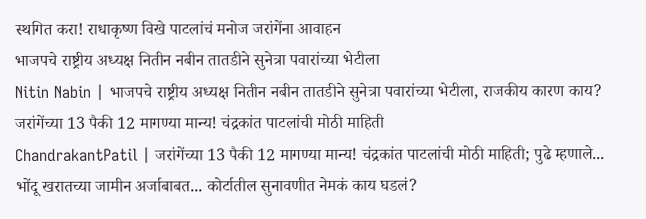स्थगित करा! राधाकृष्ण विखे पाटलांचं मनोज जरांगेंना आवाहन
भाजपचे राष्ट्रीय अध्यक्ष नितीन नबीन तातडीने सुनेत्रा पवारांच्या भेटीला
Nitin Nabin | भाजपचे राष्ट्रीय अध्यक्ष नितीन नबीन तातडीने सुनेत्रा पवारांच्या भेटीला, राजकीय कारण काय?
जरांगेंच्या 13 पैकी 12 मागण्या मान्य! चंद्रकांत पाटलांची मोठी माहिती
ChandrakantPatil | जरांगेंच्या 13 पैकी 12 मागण्या मान्य! चंद्रकांत पाटलांची मोठी माहिती; पुढे म्हणाले...
भोंदू खरातच्या जामीन अर्जाबाबत... कोर्टातील सुनावणीत नेमकं काय घडलं?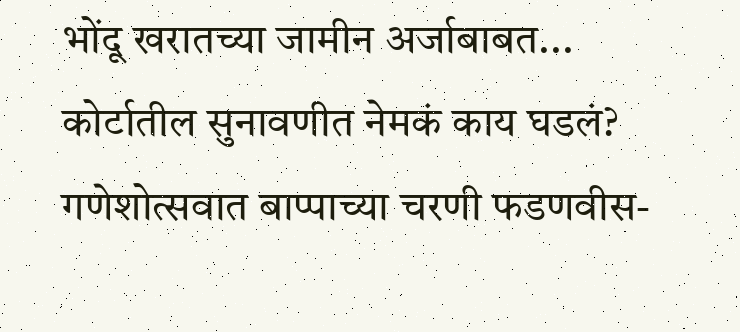भोंदू खरातच्या जामीन अर्जाबाबत... कोर्टातील सुनावणीत नेमकं काय घडलं?
गणेशोत्सवात बाप्पाच्या चरणी फडणवीस-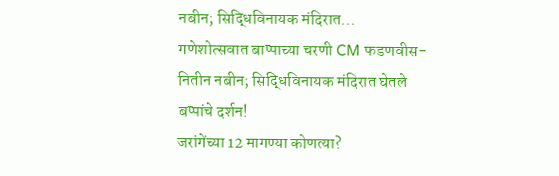नबीन; सिद्धिविनायक मंदिरात...
गणेशोत्सवात बाप्पाच्या चरणी CM फडणवीस- नितीन नबीन; सिद्धिविनायक मंदिरात घेतले बप्पांचे दर्शन!
जरांगेंच्या 12 मागण्या कोणत्या?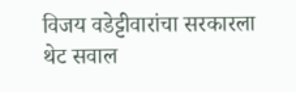विजय वडेट्टीवारांचा सरकारला थेट सवाल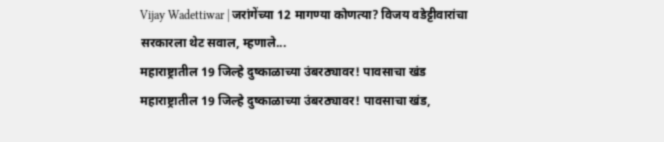Vijay Wadettiwar | जरांगेंच्या 12 मागण्या कोणत्या? विजय वडेट्टीवारांचा सरकारला थेट सवाल, म्हणाले...
महाराष्ट्रातील 19 जिल्हे दुष्काळाच्या उंबरठ्यावर! पावसाचा खंड
महाराष्ट्रातील 19 जिल्हे दुष्काळाच्या उंबरठ्यावर! पावसाचा खंड,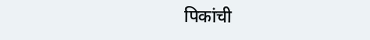पिकांची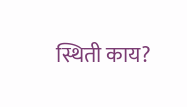स्थिती काय?